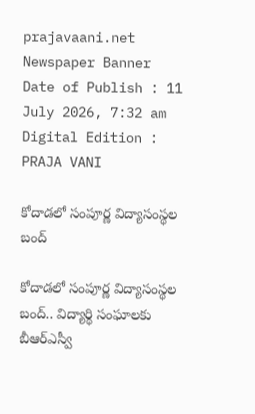prajavaani.net
Newspaper Banner
Date of Publish : 11 July 2026, 7:32 am Digital Edition : PRAJA VANI

కోదాడలో సంపూర్ణ విద్యాసంస్థల బంద్

కోదాడలో సంపూర్ణ విద్యాసంస్థల బంద్.. విద్యార్థి సంఘాలకు బీఆర్ఎస్వీ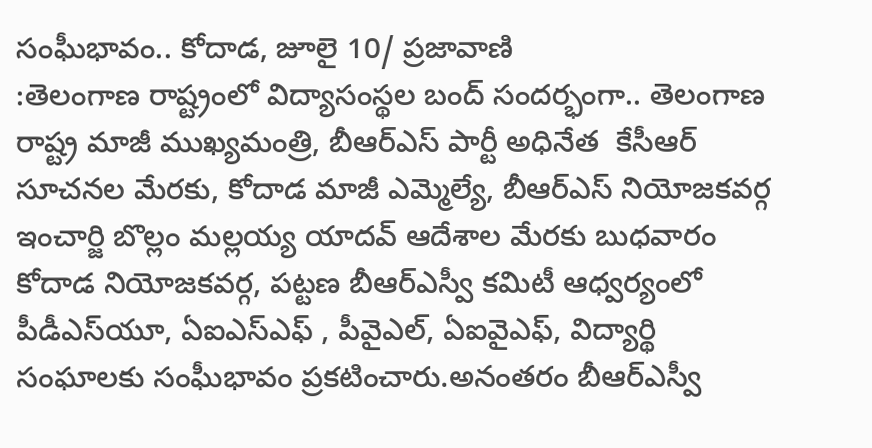సంఘీభావం.. కోదాడ, జూలై 10/ ప్రజావాణి
:తెలంగాణ రాష్ట్రంలో విద్యాసంస్థల బంద్ సందర్భంగా.. తెలంగాణ రాష్ట్ర మాజీ ముఖ్యమంత్రి, బీఆర్ఎస్ పార్టీ అధినేత  కేసీఆర్ సూచనల మేరకు, కోదాడ మాజీ ఎమ్మెల్యే, బీఆర్ఎస్ నియోజకవర్గ ఇంచార్జి బొల్లం మల్లయ్య యాదవ్ ఆదేశాల మేరకు బుధవారం కోదాడ నియోజకవర్గ, పట్టణ బీఆర్ఎస్వీ కమిటీ ఆధ్వర్యంలో పీడీఎస్‌యూ, ఏఐఎస్‌ఎఫ్ , పీవైఎల్, ఏఐవైఎఫ్, విద్యార్థి సంఘాలకు సంఘీభావం ప్రకటించారు.అనంతరం బీఆర్ఎస్వీ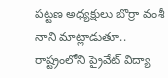పట్టణ అధ్యక్షులు బొర్రా వంశీ నాని మాట్లాడుతూ.. రాష్ట్రంలోని ప్రైవేట్ విద్యా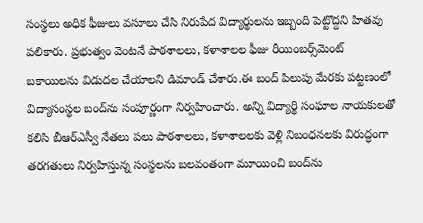సంస్థలు అధిక ఫీజులు వసూలు చేసి నిరుపేద విద్యార్థులను ఇబ్బంది పెట్టొద్దని హితవు పలికారు. ప్రభుత్వం వెంటనే పాఠశాలలు, కళాశాలల ఫీజు రీయింబర్స్‌మెంట్ బకాయిలను విడుదల చేయాలని డిమాండ్ చేశారు.ఈ బంద్ పిలుపు మేరకు పట్టణంలో విద్యాసంస్థల బంద్‌ను సంపూర్ణంగా నిర్వహించారు. అన్ని విద్యార్థి సంఘాల నాయకులతో కలిసి బీఆర్ఎస్వీ నేతలు పలు పాఠశాలలు, కళాశాలలకు వెళ్లి నిబంధనలకు విరుద్ధంగా తరగతులు నిర్వహిస్తున్న సంస్థలను బలవంతంగా మూయించి బంద్‌ను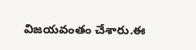విజయవంతం చేశారు.ఈ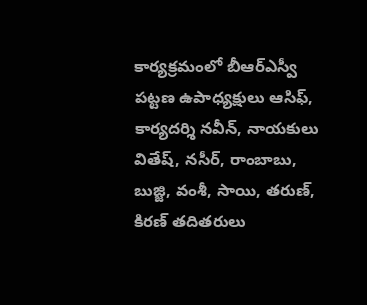కార్యక్రమంలో బీఆర్ఎస్వీ పట్టణ ఉపాధ్యక్షులు ఆసిఫ్, కార్యదర్శి నవీన్, నాయకులు వితేష్, నసీర్, రాంబాబు, బుజ్జి, వంశీ, సాయి, తరుణ్, కిరణ్ తదితరులు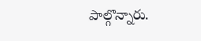పాల్గొన్నారు.